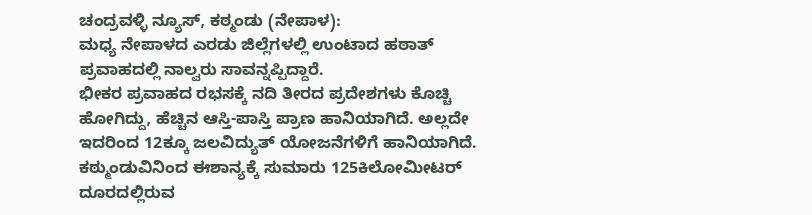ಚಂದ್ರವಳ್ಳಿ ನ್ಯೂಸ್, ಕಠ್ಮಂಡು (ನೇಪಾಳ):
ಮಧ್ಯ ನೇಪಾಳದ ಎರಡು ಜಿಲ್ಲೆಗಳಲ್ಲಿ ಉಂಟಾದ ಹಠಾತ್ ಪ್ರವಾಹದಲ್ಲಿ ನಾಲ್ವರು ಸಾವನ್ನಪ್ಪಿದ್ದಾರೆ.
ಭೀಕರ ಪ್ರವಾಹದ ರಭಸಕ್ಕೆ ನದಿ ತೀರದ ಪ್ರದೇಶಗಳು ಕೊಚ್ಚಿ ಹೋಗಿದ್ದು, ಹೆಚ್ಚಿನ ಆಸ್ತಿ-ಪಾಸ್ತಿ ಪ್ರಾಣ ಹಾನಿಯಾಗಿದೆ. ಅಲ್ಲದೇ ಇದರಿಂದ 12ಕ್ಕೂ ಜಲವಿದ್ಯುತ್ ಯೋಜನೆಗಳಿಗೆ ಹಾನಿಯಾಗಿದೆ.
ಕಠ್ಮುಂಡುವಿನಿಂದ ಈಶಾನ್ಯಕ್ಕೆ ಸುಮಾರು 125ಕಿಲೋಮೀಟರ್ ದೂರದಲ್ಲಿರುವ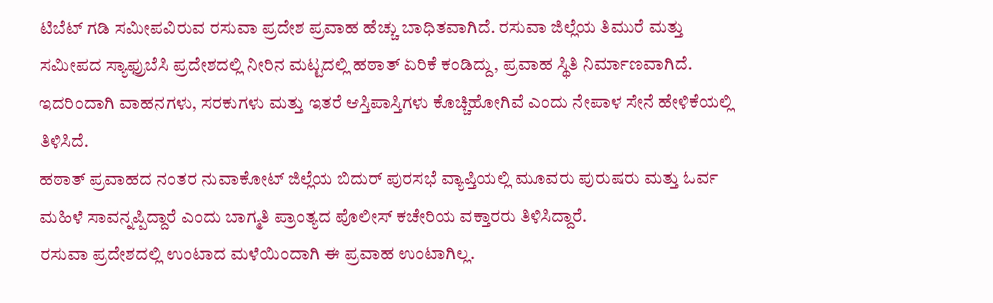ಟಿಬೆಟ್ ಗಡಿ ಸಮೀಪವಿರುವ ರಸುವಾ ಪ್ರದೇಶ ಪ್ರವಾಹ ಹೆಚ್ಚು ಬಾಧಿತವಾಗಿದೆ. ರಸುವಾ ಜಿಲ್ಲೆಯ ತಿಮುರೆ ಮತ್ತು ಸಮೀಪದ ಸ್ಯಾಫ್ರುಬೆಸಿ ಪ್ರದೇಶದಲ್ಲಿ ನೀರಿನ ಮಟ್ಟದಲ್ಲಿ ಹಠಾತ್ ಏರಿಕೆ ಕಂಡಿದ್ದು, ಪ್ರವಾಹ ಸ್ಥಿತಿ ನಿರ್ಮಾಣವಾಗಿದೆ. ಇದರಿಂದಾಗಿ ವಾಹನಗಳು, ಸರಕುಗಳು ಮತ್ತು ಇತರೆ ಆಸ್ತಿಪಾಸ್ತಿಗಳು ಕೊಚ್ಚಿಹೋಗಿವೆ ಎಂದು ನೇಪಾಳ ಸೇನೆ ಹೇಳಿಕೆಯಲ್ಲಿ ತಿಳಿಸಿದೆ.
ಹಠಾತ್ ಪ್ರವಾಹದ ನಂತರ ನುವಾಕೋಟ್ ಜಿಲ್ಲೆಯ ಬಿದುರ್ ಪುರಸಭೆ ವ್ಯಾಪ್ತಿಯಲ್ಲಿ ಮೂವರು ಪುರುಷರು ಮತ್ತು ಓರ್ವ ಮಹಿಳೆ ಸಾವನ್ನಪ್ಪಿದ್ದಾರೆ ಎಂದು ಬಾಗ್ಮತಿ ಪ್ರಾಂತ್ಯದ ಪೊಲೀಸ್ ಕಚೇರಿಯ ವಕ್ತಾರರು ತಿಳಿಸಿದ್ದಾರೆ.
ರಸುವಾ ಪ್ರದೇಶದಲ್ಲಿ ಉಂಟಾದ ಮಳೆಯಿಂದಾಗಿ ಈ ಪ್ರವಾಹ ಉಂಟಾಗಿಲ್ಲ.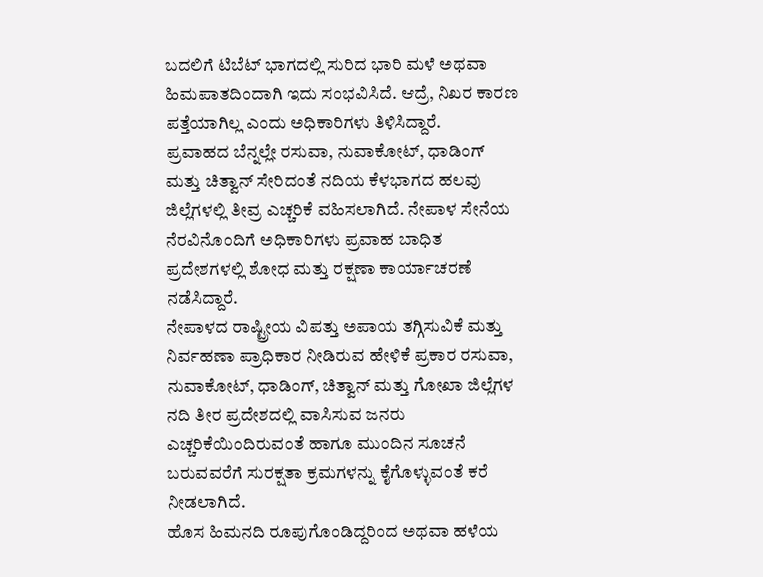ಬದಲಿಗೆ ಟಿಬೆಟ್ ಭಾಗದಲ್ಲಿ ಸುರಿದ ಭಾರಿ ಮಳೆ ಅಥವಾ ಹಿಮಪಾತದಿಂದಾಗಿ ಇದು ಸಂಭವಿಸಿದೆ. ಆದ್ರೆ, ನಿಖರ ಕಾರಣ ಪತ್ತೆಯಾಗಿಲ್ಲ ಎಂದು ಅಧಿಕಾರಿಗಳು ತಿಳಿಸಿದ್ದಾರೆ.
ಪ್ರವಾಹದ ಬೆನ್ನಲ್ಲೇ ರಸುವಾ, ನುವಾಕೋಟ್, ಧಾಡಿಂಗ್ ಮತ್ತು ಚಿತ್ವಾನ್ ಸೇರಿದಂತೆ ನದಿಯ ಕೆಳಭಾಗದ ಹಲವು ಜಿಲ್ಲೆಗಳಲ್ಲಿ ತೀವ್ರ ಎಚ್ಚರಿಕೆ ವಹಿಸಲಾಗಿದೆ. ನೇಪಾಳ ಸೇನೆಯ ನೆರವಿನೊಂದಿಗೆ ಅಧಿಕಾರಿಗಳು ಪ್ರವಾಹ ಬಾಧಿತ ಪ್ರದೇಶಗಳಲ್ಲಿ ಶೋಧ ಮತ್ತು ರಕ್ಷಣಾ ಕಾರ್ಯಾಚರಣೆ ನಡೆಸಿದ್ದಾರೆ.
ನೇಪಾಳದ ರಾಷ್ಟ್ರೀಯ ವಿಪತ್ತು ಅಪಾಯ ತಗ್ಗಿಸುವಿಕೆ ಮತ್ತು ನಿರ್ವಹಣಾ ಪ್ರಾಧಿಕಾರ ನೀಡಿರುವ ಹೇಳಿಕೆ ಪ್ರಕಾರ ರಸುವಾ, ನುವಾಕೋಟ್, ಧಾಡಿಂಗ್, ಚಿತ್ವಾನ್ ಮತ್ತು ಗೋಖಾ ಜಿಲ್ಲೆಗಳ ನದಿ ತೀರ ಪ್ರದೇಶದಲ್ಲಿ ವಾಸಿಸುವ ಜನರು ಎಚ್ಚರಿಕೆಯಿಂದಿರುವಂತೆ ಹಾಗೂ ಮುಂದಿನ ಸೂಚನೆ ಬರುವವರೆಗೆ ಸುರಕ್ಷತಾ ಕ್ರಮಗಳನ್ನು ಕೈಗೊಳ್ಳುವಂತೆ ಕರೆ ನೀಡಲಾಗಿದೆ.
ಹೊಸ ಹಿಮನದಿ ರೂಪುಗೊಂಡಿದ್ದರಿಂದ ಅಥವಾ ಹಳೆಯ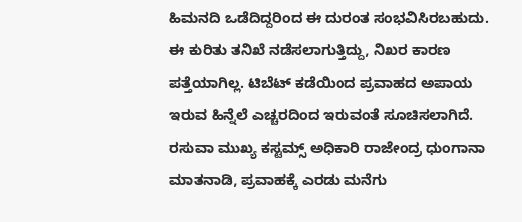ಹಿಮನದಿ ಒಡೆದಿದ್ದರಿಂದ ಈ ದುರಂತ ಸಂಭವಿಸಿರಬಹುದು. ಈ ಕುರಿತು ತನಿಖೆ ನಡೆಸಲಾಗುತ್ತಿದ್ದು, ನಿಖರ ಕಾರಣ ಪತ್ತೆಯಾಗಿಲ್ಲ. ಟಿಬೆಟ್ ಕಡೆಯಿಂದ ಪ್ರವಾಹದ ಅಪಾಯ ಇರುವ ಹಿನ್ನೆಲೆ ಎಚ್ಚರದಿಂದ ಇರುವಂತೆ ಸೂಚಿಸಲಾಗಿದೆ.
ರಸುವಾ ಮುಖ್ಯ ಕಸ್ಟಮ್ಸ್ ಅಧಿಕಾರಿ ರಾಜೇಂದ್ರ ಧುಂಗಾನಾ ಮಾತನಾಡಿ, ಪ್ರವಾಹಕ್ಕೆ ಎರಡು ಮನೆಗು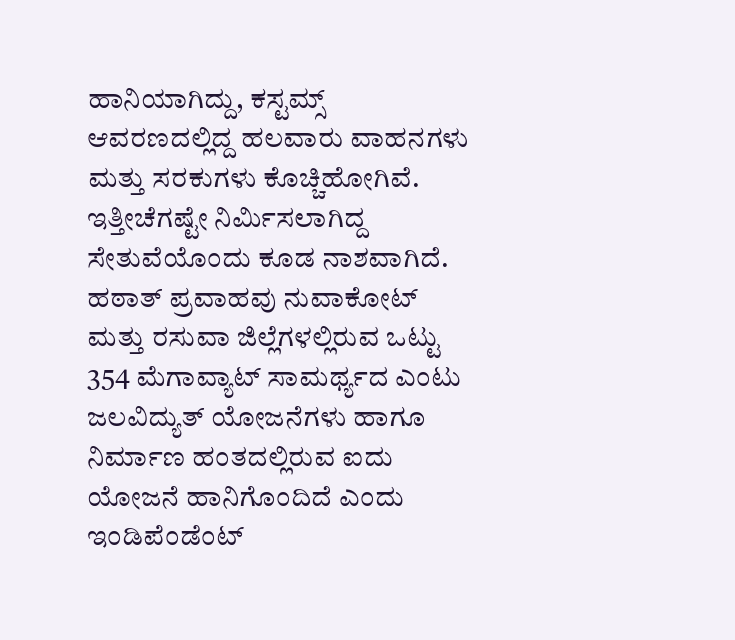ಹಾನಿಯಾಗಿದ್ದು, ಕಸ್ಟಮ್ಸ್ ಆವರಣದಲ್ಲಿದ್ದ ಹಲವಾರು ವಾಹನಗಳು ಮತ್ತು ಸರಕುಗಳು ಕೊಚ್ಚಿಹೋಗಿವೆ. ಇತ್ತೀಚೆಗಷ್ಟೇ ನಿರ್ಮಿಸಲಾಗಿದ್ದ ಸೇತುವೆಯೊಂದು ಕೂಡ ನಾಶವಾಗಿದೆ.
ಹಠಾತ್ ಪ್ರವಾಹವು ನುವಾಕೋಟ್ ಮತ್ತು ರಸುವಾ ಜಿಲ್ಲೆಗಳಲ್ಲಿರುವ ಒಟ್ಟು 354 ಮೆಗಾವ್ಯಾಟ್ ಸಾಮರ್ಥ್ಯದ ಎಂಟು ಜಲವಿದ್ಯುತ್ ಯೋಜನೆಗಳು ಹಾಗೂ ನಿರ್ಮಾಣ ಹಂತದಲ್ಲಿರುವ ಐದು ಯೋಜನೆ ಹಾನಿಗೊಂದಿದೆ ಎಂದು ಇಂಡಿಪೆಂಡೆಂಟ್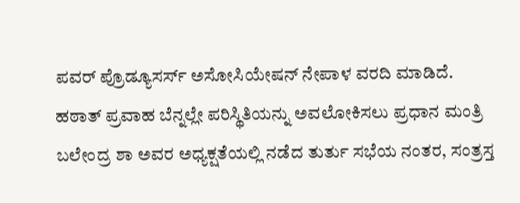ಪವರ್ ಪ್ರೊಡ್ಯೂಸರ್ಸ್ ಅಸೋಸಿಯೇಷನ್ ನೇಪಾಳ ವರದಿ ಮಾಡಿದೆ.
ಹಠಾತ್ ಪ್ರವಾಹ ಬೆನ್ನಲ್ಲೇ ಪರಿಸ್ಥಿತಿಯನ್ನು ಅವಲೋಕಿಸಲು ಪ್ರಧಾನ ಮಂತ್ರಿ ಬಲೇಂದ್ರ ಶಾ ಅವರ ಅಧ್ಯಕ್ಷತೆಯಲ್ಲಿ ನಡೆದ ತುರ್ತು ಸಭೆಯ ನಂತರ, ಸಂತ್ರಸ್ತ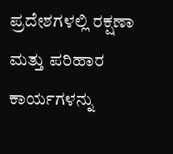ಪ್ರದೇಶಗಳಲ್ಲಿ ರಕ್ಷಣಾ ಮತ್ತು ಪರಿಹಾರ ಕಾರ್ಯಗಳನ್ನು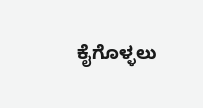ಕೈಗೊಳ್ಳಲು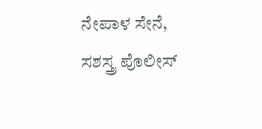ನೇಪಾಳ ಸೇನೆ, ಸಶಸ್ತ್ರ ಪೊಲೀಸ್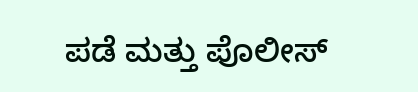ಪಡೆ ಮತ್ತು ಪೊಲೀಸ್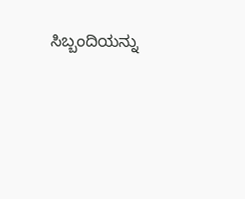ಸಿಬ್ಬಂದಿಯನ್ನು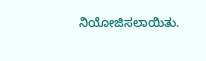ನಿಯೋಜಿಸಲಾಯಿತು.